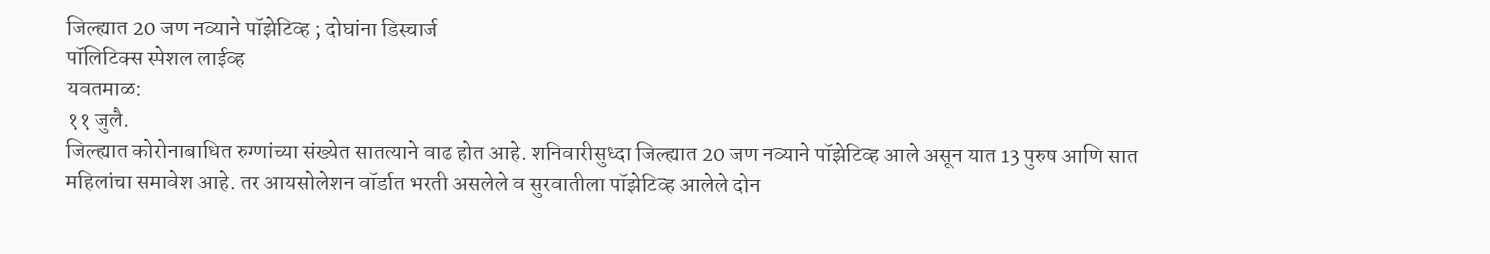जिल्ह्यात 20 जण नव्याने पॉझेटिव्ह ; दोघांना डिस्चार्ज
पॉलिटिक्स स्पेशल लाईव्ह
यवतमाळ:
११ जुलै.
जिल्ह्यात कोरोनाबाधित रुग्णांच्या संख्येत सातत्याने वाढ होत आहे. शनिवारीसुध्दा जिल्ह्यात 20 जण नव्याने पॉझेटिव्ह आले असून यात 13 पुरुष आणि सात महिलांचा समावेश आहे. तर आयसोलेशन वॉर्डात भरती असलेले व सुरवातीला पॉझेटिव्ह आलेले दोन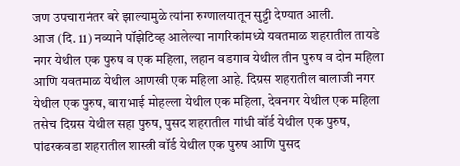जण उपचारानंतर बरे झाल्यामुळे त्यांना रुग्णालयातून सुट्टी देण्यात आली.
आज (दि. 11) नव्याने पॉझेटिव्ह आलेल्या नागरिकांमध्ये यवतमाळ शहरातील तायडे नगर येथील एक पुरुष व एक महिला, लहान वडगाव येथील तीन पुरुष व दोन महिला आणि यवतमाळ येथील आणखी एक महिला आहे. दिग्रस शहरातील बालाजी नगर येथील एक पुरुष, बाराभाई मोहल्ला येथील एक महिला, देवनगर येथील एक महिला तसेच दिग्रस येथील सहा पुरुष, पुसद शहरातील गांधी वॉर्ड येथील एक पुरुष, पांढरकवडा शहरातील शास्त्री वॉर्ड येथील एक पुरुष आणि पुसद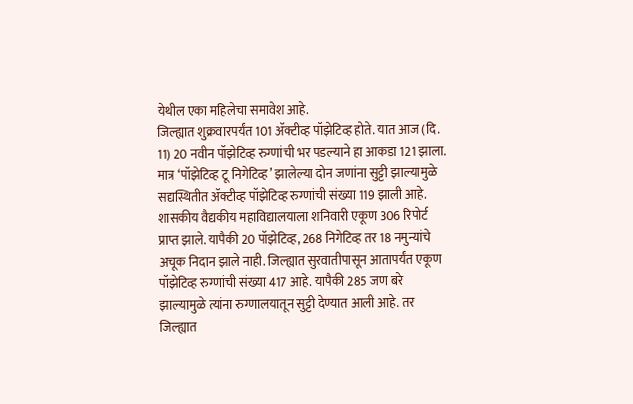येथील एका महिलेचा समावेश आहे.
जिल्ह्यात शुक्रवारपर्यंत 101 ॲक्टीव्ह पॉझेटिव्ह होते. यात आज (दि. 11) 20 नवीन पॉझेटिव्ह रुग्णांची भर पडल्याने हा आकडा 121 झाला. मात्र ‘पॉझेटिव्ह टू निगेटिव्ह’ झालेल्या दोन जणांना सुट्टी झाल्यामुळे सद्यस्थितीत ॲक्टीव्ह पॉझेटिव्ह रुग्णांची संख्या 119 झाली आहे. शासकीय वैद्यकीय महाविद्यालयाला शनिवारी एकूण 306 रिपोर्ट प्राप्त झाले. यापैकी 20 पॉझेटिव्ह, 268 निगेटिव्ह तर 18 नमुन्यांचे अचूक निदान झाले नाही. जिल्ह्यात सुरवातीपासून आतापर्यंत एकूण पॉझेटिव्ह रुग्णांची संख्या 417 आहे. यापैकी 285 जण बरे झाल्यामुळे त्यांना रुग्णालयातून सुट्टी देण्यात आली आहे. तर जिल्ह्यात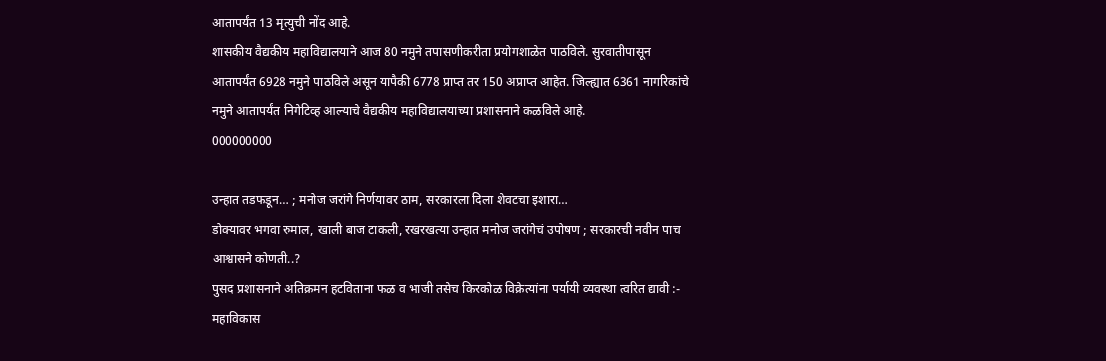आतापर्यंत 13 मृत्युची नोंद आहे.
शासकीय वैद्यकीय महाविद्यालयाने आज 80 नमुने तपासणीकरीता प्रयोगशाळेत पाठविले. सुरवातीपासून आतापर्यंत 6928 नमुने पाठविले असून यापैकी 6778 प्राप्त तर 150 अप्राप्त आहेत. जिल्ह्यात 6361 नागरिकांचे नमुने आतापर्यंत निगेटिव्ह आल्याचे वैद्यकीय महाविद्यालयाच्या प्रशासनाने कळविले आहे.
000000000

उन्हात तडफडून… ; मनोज जरांगे निर्णयावर ठाम, सरकारला दिला शेवटचा इशारा…
डोक्यावर भगवा रुमाल, खाली बाज टाकली, रखरखत्या उन्हात मनोज जरांगेचं उपोषण ; सरकारची नवीन पाच आश्वासने कोणती..?
पुसद प्रशासनाने अतिक्रमन हटविताना फळ व भाजी तसेच किरकोळ विक्रेत्यांना पर्यायी व्यवस्था त्वरित द्यावी :- महाविकास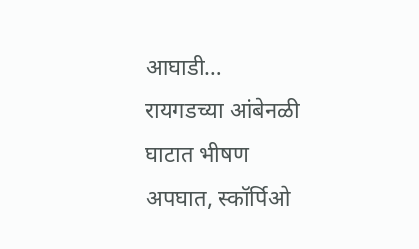आघाडी…
रायगडच्या आंबेनळी घाटात भीषण अपघात, स्कॉर्पिओ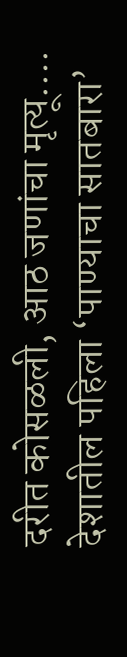दरीत कोसळली, आठ जणांचा मृत्यू….
देशातील पहिला ‘पाण्याचा सातबारा’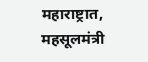महाराष्ट्रात, महसूलमंत्री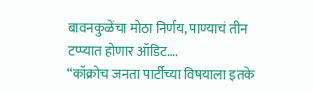बावनकुळेंचा मोठा निर्णय, पाण्याचं तीन टप्प्यात होणार ऑडिट….
“कॉक्रोच जनता पार्टीच्या विषयाला इतके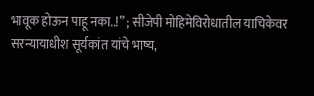भावूक होऊन पाहू नका..!” ; सीजेपी मोहिमेविरोधातील याचिकेवर सरन्यायाधीश सूर्यकांत यांचे भाष्य,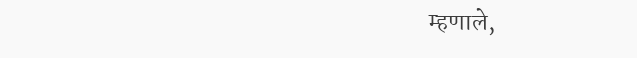म्हणाले,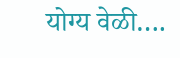योग्य वेळी….